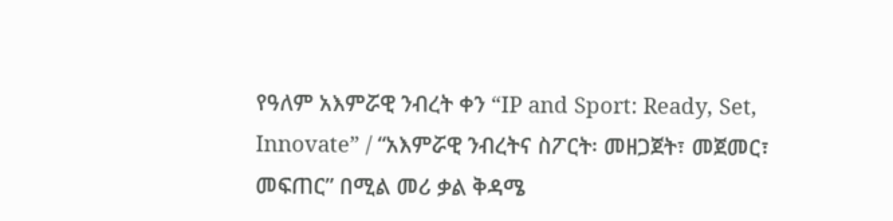የዓለም አእምሯዊ ንብረት ቀን “IP and Sport: Ready, Set, Innovate” / “አእምሯዊ ንብረትና ስፖርት፡ መዘጋጀት፣ መጀመር፣ መፍጠር” በሚል መሪ ቃል ቅዳሜ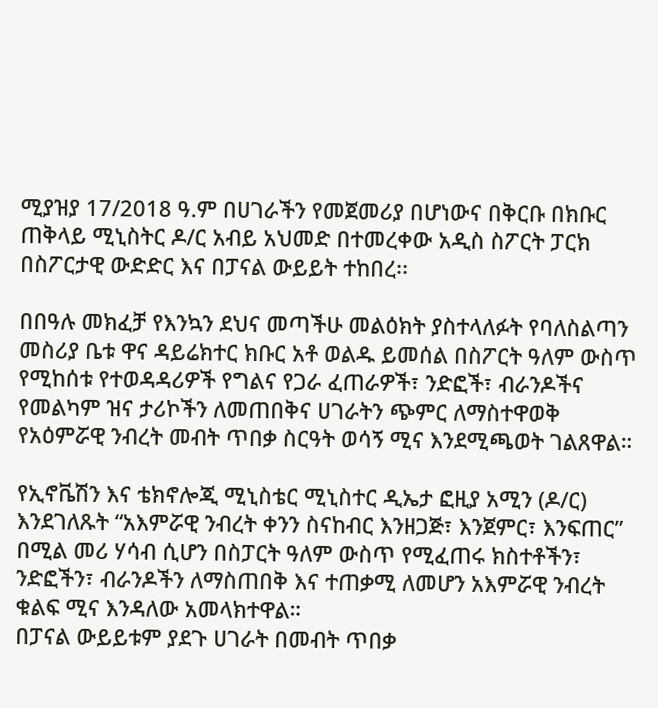ሚያዝያ 17/2018 ዓ.ም በሀገራችን የመጀመሪያ በሆነውና በቅርቡ በክቡር ጠቅላይ ሚኒስትር ዶ/ር አብይ አህመድ በተመረቀው አዲስ ስፖርት ፓርክ በስፖርታዊ ውድድር እና በፓናል ውይይት ተከበረ፡፡

በበዓሉ መክፈቻ የእንኳን ደህና መጣችሁ መልዕክት ያስተላለፉት የባለስልጣን መስሪያ ቤቱ ዋና ዳይሬክተር ክቡር አቶ ወልዱ ይመሰል በስፖርት ዓለም ውስጥ የሚከሰቱ የተወዳዳሪዎች የግልና የጋራ ፈጠራዎች፣ ንድፎች፣ ብራንዶችና የመልካም ዝና ታሪኮችን ለመጠበቅና ሀገራትን ጭምር ለማስተዋወቅ የአዕምሯዊ ንብረት መብት ጥበቃ ስርዓት ወሳኝ ሚና እንደሚጫወት ገልጸዋል።

የኢኖቬሽን እና ቴክኖሎጂ ሚኒስቴር ሚኒስተር ዲኤታ ፎዚያ አሚን (ዶ/ር) እንደገለጹት “አእምሯዊ ንብረት ቀንን ስናከብር እንዘጋጅ፣ እንጀምር፣ እንፍጠር” በሚል መሪ ሃሳብ ሲሆን በስፓርት ዓለም ውስጥ የሚፈጠሩ ክስተቶችን፣ ንድፎችን፣ ብራንዶችን ለማስጠበቅ እና ተጠቃሚ ለመሆን አእምሯዊ ንብረት ቁልፍ ሚና እንዳለው አመላክተዋል።
በፓናል ውይይቱም ያደጉ ሀገራት በመብት ጥበቃ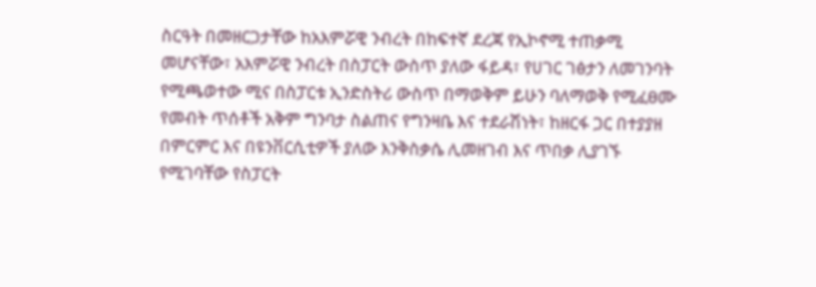ስርዓት በመዘርጋታቸው ከአእምሯዊ ንብረት በከፍተኛ ደረጃ የኢኮኖሚ ተጠቃሚ መሆናቸው፣ አእምሯዊ ንብረት በስፓርት ውስጥ ያለው ፋይዳ፣ የሀገር ገፅታን ለመገንባት የሚጫወተው ሚና በስፓርቱ ኢንድስትሪ ውስጥ በማወቅም ይሁን ባለማወቅ የሚፈፀሙ የመብት ጥሰቶች አቅም ግንባታ ስልጠና የግንዛቤ እና ተደራሽነት፣ ከዘርፋ ጋር በተያያዘ በምርምር እና በዩንቨርሲቲዎች ያለው እንቅስቃሴ ሊመዘገብ እና ጥበቃ ሊያገኙ የሚገባቸው የስፓርት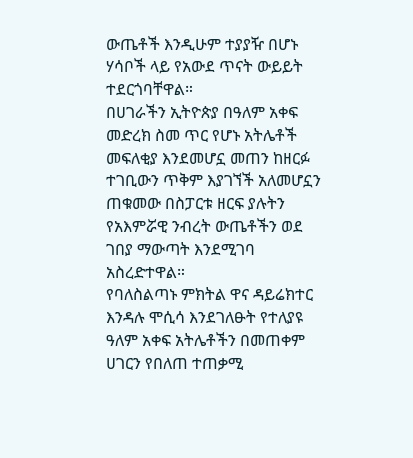ውጤቶች እንዲሁም ተያያዥ በሆኑ ሃሳቦች ላይ የአውደ ጥናት ውይይት ተደርጎባቸዋል።
በሀገራችን ኢትዮጵያ በዓለም አቀፍ መድረክ ስመ ጥር የሆኑ አትሌቶች መፍለቂያ እንደመሆኗ መጠን ከዘርፉ ተገቢውን ጥቅም እያገኘች አለመሆኗን ጠቁመው በስፓርቱ ዘርፍ ያሉትን የአእምሯዊ ንብረት ውጤቶችን ወደ ገበያ ማውጣት እንደሚገባ አስረድተዋል።
የባለስልጣኑ ምክትል ዋና ዳይሬክተር እንዳሉ ሞሲሳ እንደገለፁት የተለያዩ ዓለም አቀፍ አትሌቶችን በመጠቀም ሀገርን የበለጠ ተጠቃሚ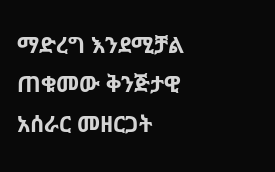ማድረግ እንደሚቻል ጠቁመው ቅንጅታዊ አሰራር መዘርጋት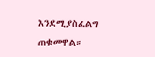እንደሚያስፈልግ ጠቁመዋል።